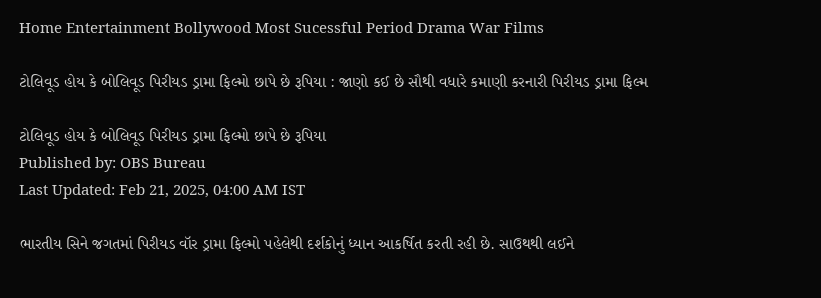Home Entertainment Bollywood Most Sucessful Period Drama War Films

ટોલિવૂડ હોય કે બોલિવૂડ પિરીયડ ડ્રામા ફિલ્મો છાપે છે રૂપિયા : જાણો કઈ છે સૌથી વધારે કમાણી કરનારી પિરીયડ ડ્રામા ફિલ્મ

ટોલિવૂડ હોય કે બોલિવૂડ પિરીયડ ડ્રામા ફિલ્મો છાપે છે રૂપિયા
Published by: OBS Bureau
Last Updated: Feb 21, 2025, 04:00 AM IST

ભારતીય સિને જગતમાં પિરીયડ વૉર ડ્રામા ફિલ્મો પહેલેથી દર્શકોનું ધ્યાન આકર્ષિત કરતી રહી છે. સાઉથથી લઈને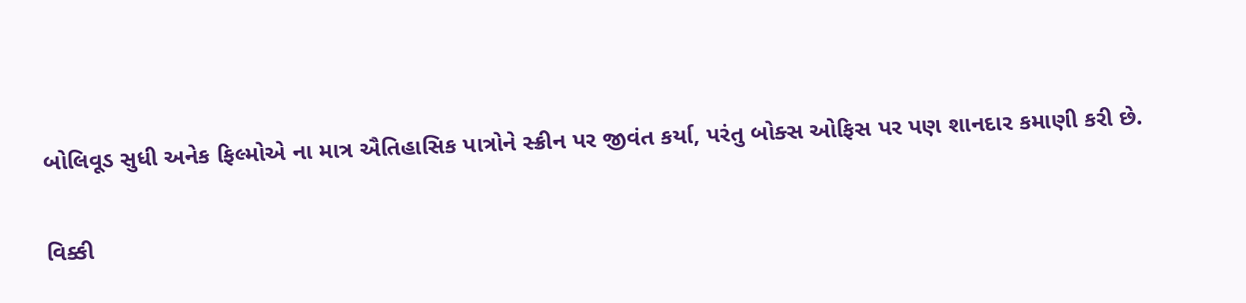બોલિવૂડ સુધી અનેક ફિલ્મોએ ના માત્ર ઐતિહાસિક પાત્રોને સ્ક્રીન પર જીવંત કર્યા, પરંતુ બોક્સ ઓફિસ પર પણ શાનદાર કમાણી કરી છે.

વિક્કી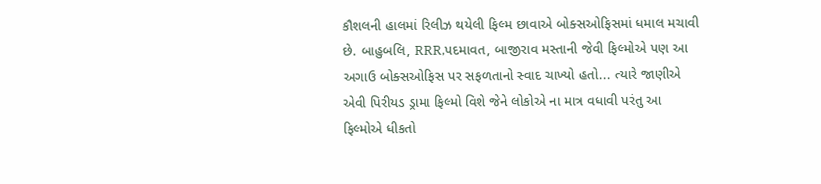કૌશલની હાલમાં રિલીઝ થયેલી ફિલ્મ છાવાએ બોક્સઓફિસમાં ધમાલ મચાવી છે. બાહુબલિ, RRR,પદમાવત, બાજીરાવ મસ્તાની જેવી ફિલ્મોએ પણ આ અગાઉ બોક્સઓફિસ પર સફળતાનો સ્વાદ ચાખ્યો હતો... ત્યારે જાણીએ એવી પિરીયડ ડ્રામા ફિલ્મો વિશે જેને લોકોએ ના માત્ર વધાવી પરંતુ આ ફિલ્મોએ ધીકતો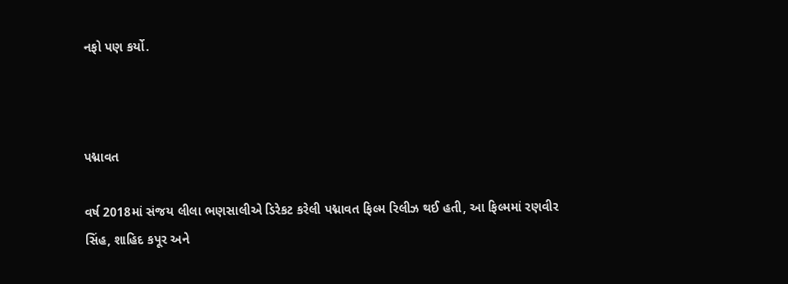નફો પણ કર્યો.



પદ્માવત

વર્ષ 2018માં સંજય લીલા ભણસાલીએ ડિરેકટ કરેલી પદ્માવત ફિલ્મ રિલીઝ થઈ હતી, આ ફિલ્મમાં રણવીર સિંહ, શાહિદ કપૂર અને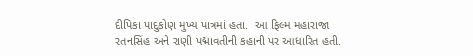દીપિકા પાદુકોણ મુખ્ય પાત્રમાં હતા.  આ ફિલ્મ મહારાજા રતનસિંહ અને રાણી પદ્માવતીની કહાની પર આધારિત હતી.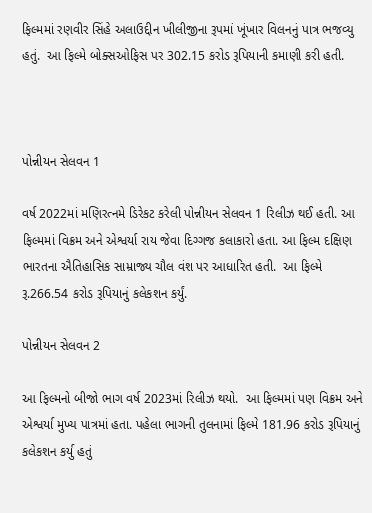ફિલ્મમાં રણવીર સિંહે અલાઉદ્દીન ખીલીજીના રૂપમાં ખૂંખાર વિલનનું પાત્ર ભજવ્યુ હતું.  આ ફિલ્મે બોક્સઓફિસ પર 302.15 કરોડ રૂપિયાની કમાણી કરી હતી.



પોન્નીયન સેલવન 1

વર્ષ 2022માં મણિરત્નમે ડિરેકટ કરેલી પોન્નીયન સેલવન 1 રિલીઝ થઈ હતી. આ ફિલ્મમાં વિક્રમ અને એશ્વર્યા રાય જેવા દિગ્ગજ કલાકારો હતા. આ ફિલ્મ દક્ષિણ ભારતના ઐતિહાસિક સામ્રાજ્ય ચૌલ વંશ પર આધારિત હતી.  આ ફિલ્મે રૂ.266.54 કરોડ રૂપિયાનું કલેકશન કર્યું.

પોન્નીયન સેલવન 2

આ ફિલ્મનો બીજો ભાગ વર્ષ 2023માં રિલીઝ થયો.  આ ફિલ્મમાં પણ વિક્રમ અને એશ્વર્યા મુખ્ય પાત્રમાં હતા. પહેલા ભાગની તુલનામાં ફિલ્મે 181.96 કરોડ રૂપિયાનું કલેકશન કર્યુ હતું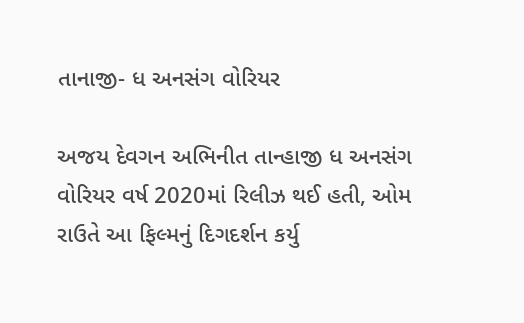તાનાજી- ધ અનસંગ વોરિયર

અજય દેવગન અભિનીત તાન્હાજી ધ અનસંગ વોરિયર વર્ષ 2020માં રિલીઝ થઈ હતી, ઓમ રાઉતે આ ફિલ્મનું દિગદર્શન કર્યુ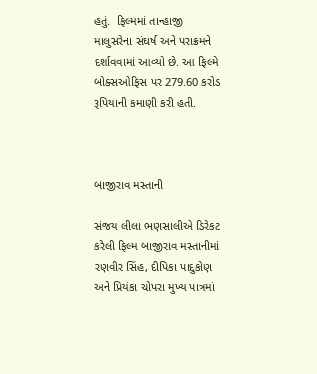હતું.  ફિલ્મમાં તાન્હાજી માલુસરેના સંઘર્ષ અને પરાક્રમને દર્શાવવામાં આવ્યો છે. આ ફિલ્મે બોક્સઓફિસ પર 279.60 કરોડ રૂપિયાની કમાણી કરી હતી.



બાજીરાવ મસ્તાની

સંજય લીલા ભણસાલીએ ડિરેકટ કરેલી ફિલ્મ બાજીરાવ મસ્તાનીમાં રણવીર સિંહ, દીપિકા પાદુકોણ અને પ્રિયંકા ચોપરા મુખ્ય પાત્રમાં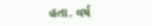હતા. વર્ષ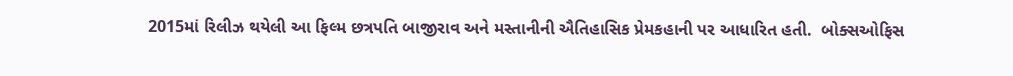2015માં રિલીઝ થયેલી આ ફિલ્મ છત્રપતિ બાજીરાવ અને મસ્તાનીની ઐતિહાસિક પ્રેમકહાની પર આધારિત હતી.  બોક્સઓફિસ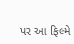પર આ ફિલ્મે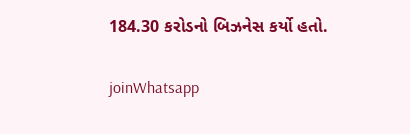184.30 કરોડનો બિઝનેસ કર્યો હતો.

joinWhatsapp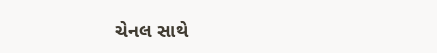ચેનલ સાથે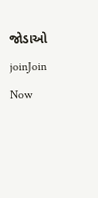જોડાઓ
joinJoin Now